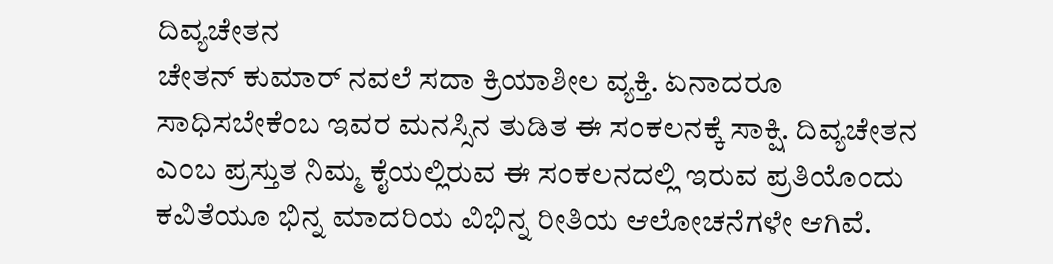ದಿವ್ಯಚೇತನ
ಚೇತನ್ ಕುಮಾರ್ ನವಲೆ ಸದಾ ಕ್ರಿಯಾಶೀಲ ವ್ಯಕ್ತಿ. ಏನಾದರೂ ಸಾಧಿಸಬೇಕೆಂಬ ಇವರ ಮನಸ್ಸಿನ ತುಡಿತ ಈ ಸಂಕಲನಕ್ಕೆ ಸಾಕ್ಷಿ. ದಿವ್ಯಚೇತನ ಎಂಬ ಪ್ರಸ್ತುತ ನಿಮ್ಮ ಕೈಯಲ್ಲಿರುವ ಈ ಸಂಕಲನದಲ್ಲಿ ಇರುವ ಪ್ರತಿಯೊಂದು ಕವಿತೆಯೂ ಭಿನ್ನ ಮಾದರಿಯ ವಿಭಿನ್ನ ರೀತಿಯ ಆಲೋಚನೆಗಳೇ ಆಗಿವೆ.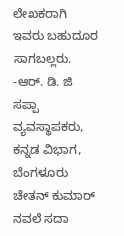ಲೇಖಕರಾಗಿ ಇವರು ಬಹುದೂರ ಸಾಗಬಲ್ಲರು.
-ಆರ್. ಡಿ. ಜಿ
ಸಪ್ಪಾ ವ್ಯವಸ್ಥಾಪಕರು, ಕನ್ನಡ ವಿಭಾಗ, ಬೆಂಗಳೂರು
ಚೇತನ್ ಕುಮಾರ್ ನವಲೆ ಸದಾ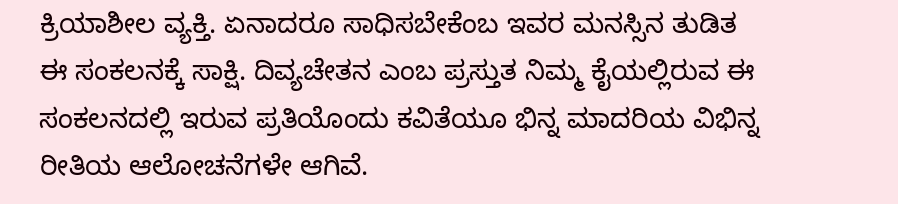ಕ್ರಿಯಾಶೀಲ ವ್ಯಕ್ತಿ. ಏನಾದರೂ ಸಾಧಿಸಬೇಕೆಂಬ ಇವರ ಮನಸ್ಸಿನ ತುಡಿತ ಈ ಸಂಕಲನಕ್ಕೆ ಸಾಕ್ಷಿ. ದಿವ್ಯಚೇತನ ಎಂಬ ಪ್ರಸ್ತುತ ನಿಮ್ಮ ಕೈಯಲ್ಲಿರುವ ಈ ಸಂಕಲನದಲ್ಲಿ ಇರುವ ಪ್ರತಿಯೊಂದು ಕವಿತೆಯೂ ಭಿನ್ನ ಮಾದರಿಯ ವಿಭಿನ್ನ ರೀತಿಯ ಆಲೋಚನೆಗಳೇ ಆಗಿವೆ.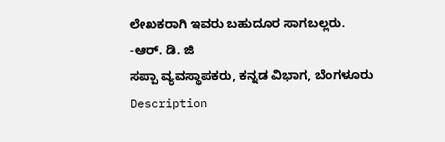ಲೇಖಕರಾಗಿ ಇವರು ಬಹುದೂರ ಸಾಗಬಲ್ಲರು.
-ಆರ್. ಡಿ. ಜಿ
ಸಪ್ಪಾ ವ್ಯವಸ್ಥಾಪಕರು, ಕನ್ನಡ ವಿಭಾಗ, ಬೆಂಗಳೂರು
Description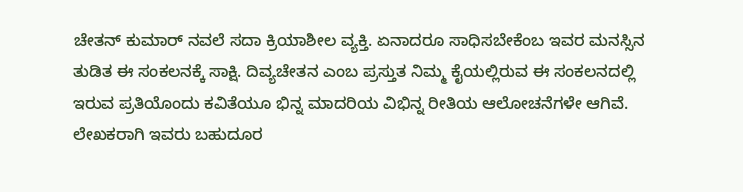ಚೇತನ್ ಕುಮಾರ್ ನವಲೆ ಸದಾ ಕ್ರಿಯಾಶೀಲ ವ್ಯಕ್ತಿ. ಏನಾದರೂ ಸಾಧಿಸಬೇಕೆಂಬ ಇವರ ಮನಸ್ಸಿನ ತುಡಿತ ಈ ಸಂಕಲನಕ್ಕೆ ಸಾಕ್ಷಿ. ದಿವ್ಯಚೇತನ ಎಂಬ ಪ್ರಸ್ತುತ ನಿಮ್ಮ ಕೈಯಲ್ಲಿರುವ ಈ ಸಂಕಲನದಲ್ಲಿ ಇರುವ ಪ್ರತಿಯೊಂದು ಕವಿತೆಯೂ ಭಿನ್ನ ಮಾದರಿಯ ವಿಭಿನ್ನ ರೀತಿಯ ಆಲೋಚನೆಗಳೇ ಆಗಿವೆ. ಲೇಖಕರಾಗಿ ಇವರು ಬಹುದೂರ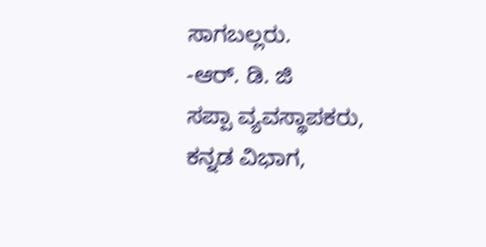ಸಾಗಬಲ್ಲರು.
-ಆರ್. ಡಿ. ಜಿ
ಸಪ್ಪಾ ವ್ಯವಸ್ಥಾಪಕರು, ಕನ್ನಡ ವಿಭಾಗ,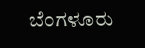ಬೆಂಗಳೂರು